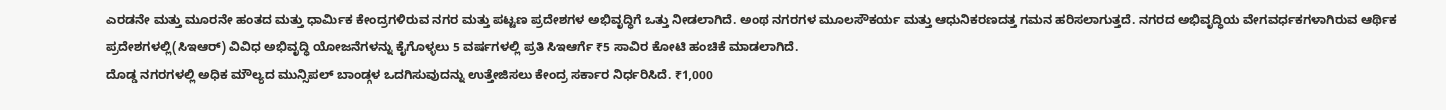ಎರಡನೇ ಮತ್ತು ಮೂರನೇ ಹಂತದ ಮತ್ತು ಧಾರ್ಮಿಕ ಕೇಂದ್ರಗಳಿರುವ ನಗರ ಮತ್ತು ಪಟ್ಟಣ ಪ್ರದೇಶಗಳ ಅಭಿವೃದ್ಧಿಗೆ ಒತ್ತು ನೀಡಲಾಗಿದೆ. ಅಂಥ ನಗರಗಳ ಮೂಲಸೌಕರ್ಯ ಮತ್ತು ಆಧುನಿಕರಣದತ್ತ ಗಮನ ಹರಿಸಲಾಗುತ್ತದೆ. ನಗರದ ಅಭಿವೃದ್ಧಿಯ ವೇಗವರ್ಧಕಗಳಾಗಿರುವ ಆರ್ಥಿಕ ಪ್ರದೇಶಗಳಲ್ಲಿ(ಸಿಇಆರ್) ವಿವಿಧ ಅಭಿವೃದ್ಧಿ ಯೋಜನೆಗಳನ್ನು ಕೈಗೊಳ್ಳಲು 5 ವರ್ಷಗಳಲ್ಲಿ ಪ್ರತಿ ಸಿಇಆರ್ಗೆ ₹5 ಸಾವಿರ ಕೋಟಿ ಹಂಚಿಕೆ ಮಾಡಲಾಗಿದೆ.
ದೊಡ್ಡ ನಗರಗಳಲ್ಲಿ ಅಧಿಕ ಮೌಲ್ಯದ ಮುನ್ಸಿಪಲ್ ಬಾಂಡ್ಗಳ ಒದಗಿಸುವುದನ್ನು ಉತ್ತೇಜಿಸಲು ಕೇಂದ್ರ ಸರ್ಕಾರ ನಿರ್ಧರಿಸಿದೆ. ₹1,000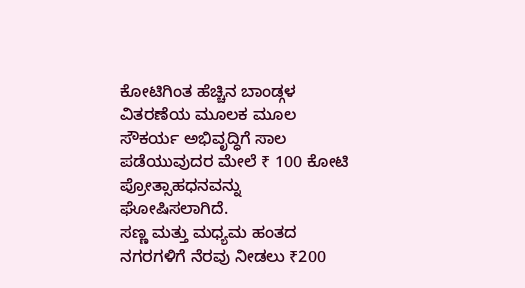ಕೋಟಿಗಿಂತ ಹೆಚ್ಚಿನ ಬಾಂಡ್ಗಳ ವಿತರಣೆಯ ಮೂಲಕ ಮೂಲ ಸೌಕರ್ಯ ಅಭಿವೃದ್ಧಿಗೆ ಸಾಲ ಪಡೆಯುವುದರ ಮೇಲೆ ₹ 100 ಕೋಟಿ ಪ್ರೋತ್ಸಾಹಧನವನ್ನು ಘೋಷಿಸಲಾಗಿದೆ.
ಸಣ್ಣ ಮತ್ತು ಮಧ್ಯಮ ಹಂತದ ನಗರಗಳಿಗೆ ನೆರವು ನೀಡಲು ₹200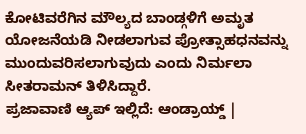ಕೋಟಿವರೆಗಿನ ಮೌಲ್ಯದ ಬಾಂಡ್ಗಳಿಗೆ ಅಮೃತ ಯೋಜನೆಯಡಿ ನೀಡಲಾಗುವ ಪ್ರೋತ್ಸಾಹಧನವನ್ನು ಮುಂದುವರಿಸಲಾಗುವುದು ಎಂದು ನಿರ್ಮಲಾ ಸೀತರಾಮನ್ ತಿಳಿಸಿದ್ದಾರೆ.
ಪ್ರಜಾವಾಣಿ ಆ್ಯಪ್ ಇಲ್ಲಿದೆ: ಆಂಡ್ರಾಯ್ಡ್ |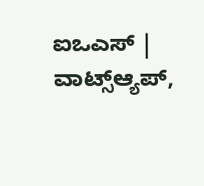ಐಒಎಸ್ | ವಾಟ್ಸ್ಆ್ಯಪ್,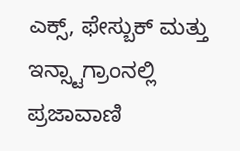ಎಕ್ಸ್, ಫೇಸ್ಬುಕ್ ಮತ್ತು ಇನ್ಸ್ಟಾಗ್ರಾಂನಲ್ಲಿ ಪ್ರಜಾವಾಣಿ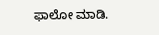ಫಾಲೋ ಮಾಡಿ.